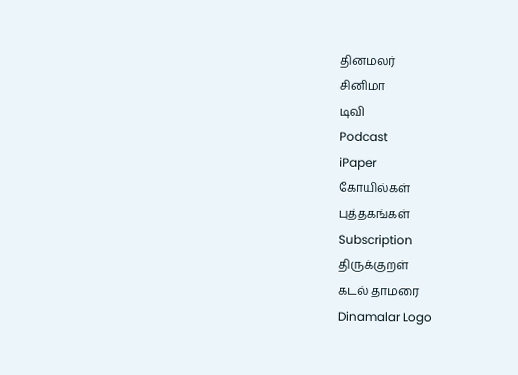தினமலர்
சினிமா
டிவி
Podcast
iPaper
கோயில்கள்
புத்தகங்கள்
Subscription
திருக்குறள்
கடல் தாமரை
Dinamalar Logo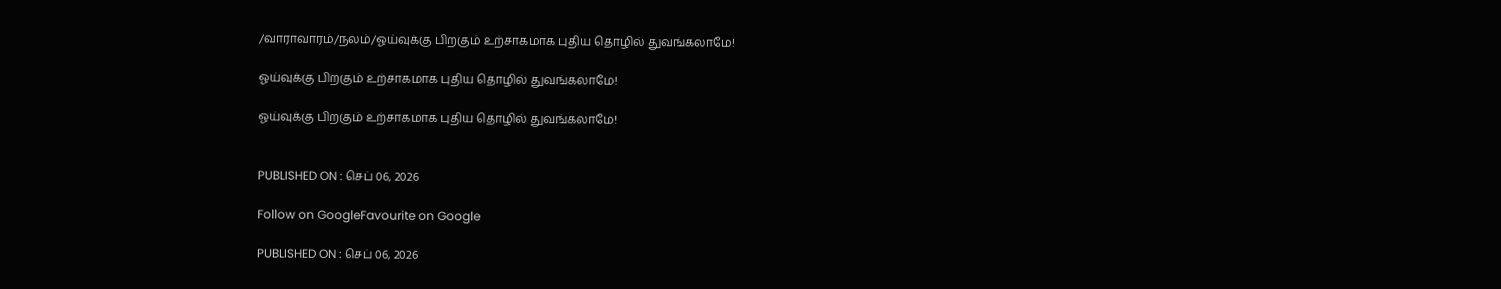/வாராவாரம்/நலம்/ஓய்வுக்கு பிறகும் உற்சாகமாக புதிய தொழில் துவங்கலாமே!

ஓய்வுக்கு பிறகும் உற்சாகமாக புதிய தொழில் துவங்கலாமே!

ஓய்வுக்கு பிறகும் உற்சாகமாக புதிய தொழில் துவங்கலாமே!


PUBLISHED ON : செப் 06, 2026

Follow on GoogleFavourite on Google

PUBLISHED ON : செப் 06, 2026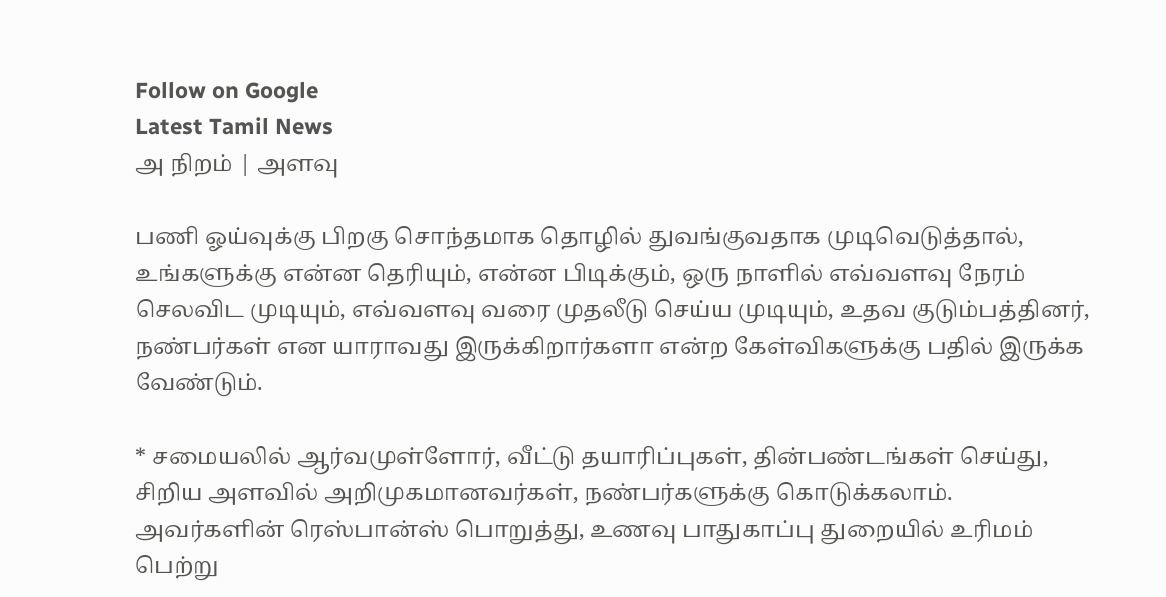Follow on Google
Latest Tamil News
அ நிறம் | அளவு

பணி ஓய்வுக்கு பிறகு சொந்தமாக தொழில் துவங்குவதாக முடிவெடுத்தால், உங்களுக்கு என்ன தெரியும், என்ன பிடிக்கும், ஒரு நாளில் எவ்வளவு நேரம் செலவிட முடியும், எவ்வளவு வரை முதலீடு செய்ய முடியும், உதவ குடும்பத்தினர், நண்பர்கள் என யாராவது இருக்கிறார்களா என்ற கேள்விகளுக்கு பதில் இருக்க வேண்டும்.

* சமையலில் ஆர்வமுள்ளோர், வீட்டு தயாரிப்புகள், தின்பண்டங்கள் செய்து, சிறிய அளவில் அறிமுகமானவர்கள், நண்பர்களுக்கு கொடுக்கலாம். அவர்களின் ரெஸ்பான்ஸ் பொறுத்து, உணவு பாதுகாப்பு துறையில் உரிமம் பெற்று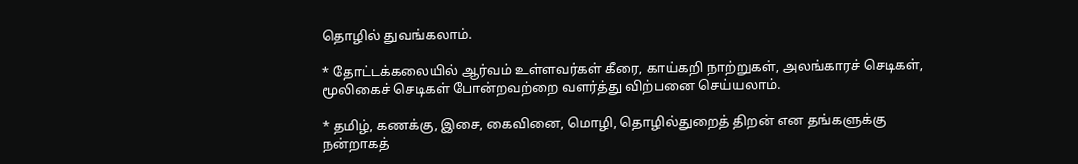தொழில் துவங்கலாம்.

* தோட்டக்கலையில் ஆர்வம் உள்ளவர்கள் கீரை, காய்கறி நாற்றுகள், அலங்காரச் செடிகள், மூலிகைச் செடிகள் போன்றவற்றை வளர்த்து விற்பனை செய்யலாம்.

* தமிழ், கணக்கு, இசை, கைவினை, மொழி, தொழில்துறைத் திறன் என தங்களுக்கு நன்றாகத்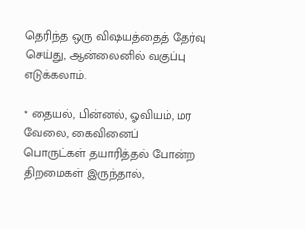தெரிந்த ஒரு விஷயத்தைத் தேர்வு செய்து, ஆன்லைனில் வகுப்பு எடுக்கலாம்.

* தையல், பின்னல், ஓவியம், மர வேலை, கைவினைப் பொருட்கள் தயாரித்தல் போன்ற திறமைகள் இருந்தால்,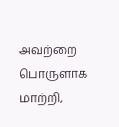அவற்றை பொருளாக மாற்றி,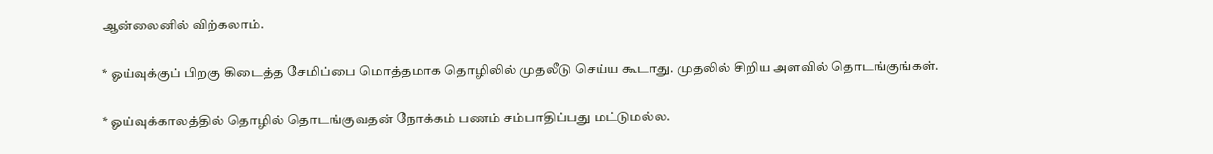ஆன்லைனில் விற்கலாம்.

* ஓய்வுக்குப் பிறகு கிடைத்த சேமிப்பை மொத்தமாக தொழிலில் முதலீடு செய்ய கூடாது. முதலில் சிறிய அளவில் தொடங்குங்கள்.

* ஓய்வுக்காலத்தில் தொழில் தொடங்குவதன் நோக்கம் பணம் சம்பாதிப்பது மட்டுமல்ல.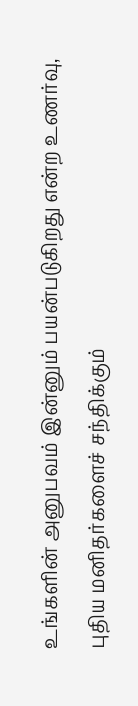உங்களின் அனுபவம் இன்னும் பயன்படுகிறது என்ற உணர்வு, புதிய மனிதர்களைச் சந்திக்கும்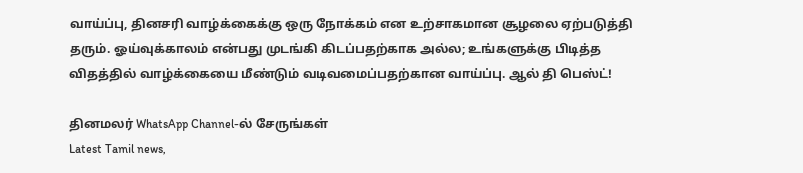வாய்ப்பு, தினசரி வாழ்க்கைக்கு ஒரு நோக்கம் என உற்சாகமான சூழலை ஏற்படுத்தி தரும். ஓய்வுக்காலம் என்பது முடங்கி கிடப்பதற்காக அல்ல; உங்களுக்கு பிடித்த விதத்தில் வாழ்க்கையை மீண்டும் வடிவமைப்பதற்கான வாய்ப்பு. ஆல் தி பெஸ்ட்!

தினமலர் WhatsApp Channel-ல் சேருங்கள்
Latest Tamil news,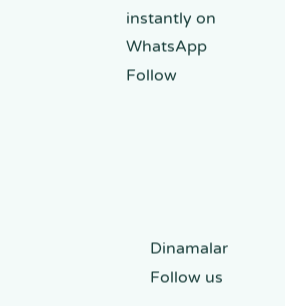instantly on WhatsApp
Follow





      Dinamalar
      Follow us